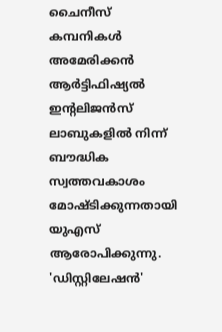ചൈനീസ് കമ്പനികൾ അമേരിക്കൻ ആർട്ടിഫിഷ്യൽ ഇന്റലിജൻസ് ലാബുകളിൽ നിന്ന് ബൗദ്ധിക സ്വത്തവകാശം മോഷ്ടിക്കുന്നതായി യുഎസ് ആരോപിക്കുന്നു. 'ഡിസ്റ്റിലേഷൻ'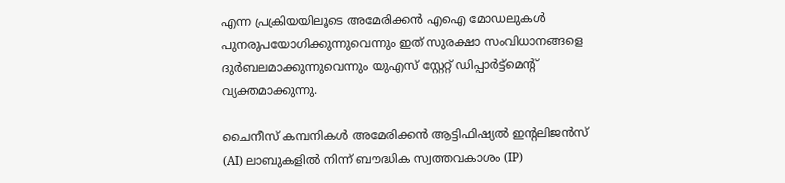എന്ന പ്രക്രിയയിലൂടെ അമേരിക്കൻ എഐ മോഡലുകൾ പുനരുപയോഗിക്കുന്നുവെന്നും ഇത് സുരക്ഷാ സംവിധാനങ്ങളെ ദുർബലമാക്കുന്നുവെന്നും യുഎസ് സ്റ്റേറ്റ് ഡിപ്പാർട്ട്‌മെന്റ് വ്യക്തമാക്കുന്നു.

ചൈനീസ് കമ്പനികൾ അമേരിക്കൻ ആട്ടിഫിഷ്യൽ ഇന്‍റലിജൻസ് (AI) ലാബുകളിൽ നിന്ന് ബൗദ്ധിക സ്വത്തവകാശം (IP)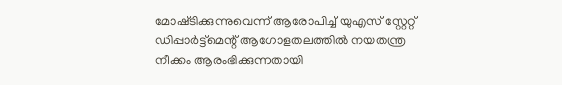മോഷ്‍ടിക്കുന്നുവെന്ന് ആരോപിച്ച് യുഎസ് സ്റ്റേറ്റ് ഡിപ്പാർട്ട്‌മെന്റ് ആഗോളതലത്തിൽ നയതന്ത്ര നീക്കം ആരംഭിക്കുന്നതായി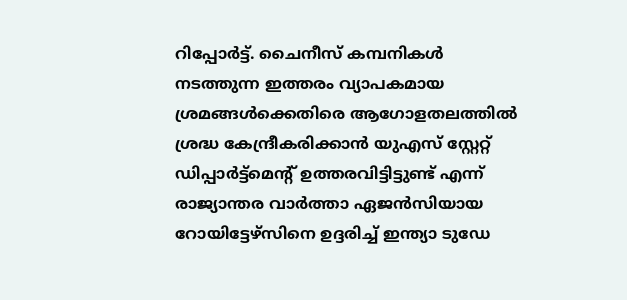റിപ്പോർട്ട്. ചൈനീസ് കമ്പനികൾ നടത്തുന്ന ഇത്തരം വ്യാപകമായ ശ്രമങ്ങൾക്കെതിരെ ആഗോളതലത്തിൽ ശ്രദ്ധ കേന്ദ്രീകരിക്കാൻ യുഎസ് സ്റ്റേറ്റ് ഡിപ്പാർട്ട്മെന്‍റ് ഉത്തരവിട്ടിട്ടുണ്ട് എന്ന് രാജ്യാന്തര വാര്‍ത്താ ഏജന്‍സിയായ റോയിട്ടേഴ്സിനെ ഉദ്ദരിച്ച് ഇന്ത്യാ ടുഡേ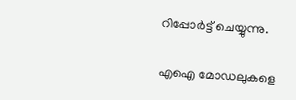റിപ്പോർട്ട് ചെയ്യുന്നു.

എഐ മോഡലുകളെ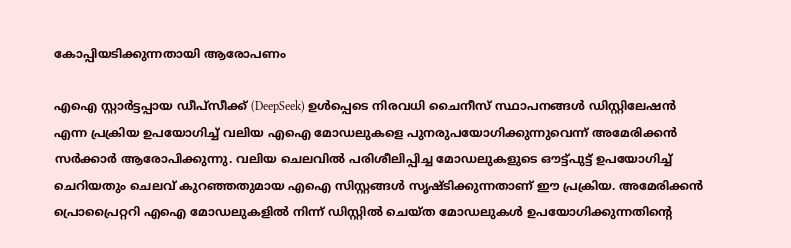കോപ്പിയടിക്കുന്നതായി ആരോപണം

എഐ സ്റ്റാർട്ടപ്പായ ഡീപ്‌സീക്ക് (DeepSeek) ഉൾപ്പെടെ നിരവധി ചൈനീസ് സ്ഥാപനങ്ങൾ ഡിസ്റ്റിലേഷൻ എന്ന പ്രക്രിയ ഉപയോഗിച്ച് വലിയ എഐ മോഡലുകളെ പുനരുപയോഗിക്കുന്നുവെന്ന് അമേരിക്കൻ സർക്കാർ ആരോപിക്കുന്നു. വലിയ ചെലവിൽ പരിശീലിപ്പിച്ച മോഡലുകളുടെ ഔട്ട്പുട്ട് ഉപയോഗിച്ച് ചെറിയതും ചെലവ് കുറഞ്ഞതുമായ എഐ സിസ്റ്റങ്ങൾ സൃഷ്‍ടിക്കുന്നതാണ് ഈ പ്രക്രിയ. അമേരിക്കൻ പ്രൊപ്രൈറ്ററി എഐ മോഡലുകളിൽ നിന്ന് ഡിസ്റ്റിൽ ചെയ്‌ത മോഡലുകൾ ഉപയോഗിക്കുന്നതിന്റെ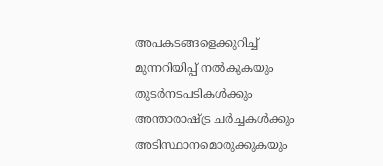അപകടങ്ങളെക്കുറിച്ച് മുന്നറിയിപ്പ് നൽകുകയും തുടർനടപടികൾക്കും അന്താരാഷ്ട്ര ചർച്ചകൾക്കും അടിസ്ഥാനമൊരുക്കുകയും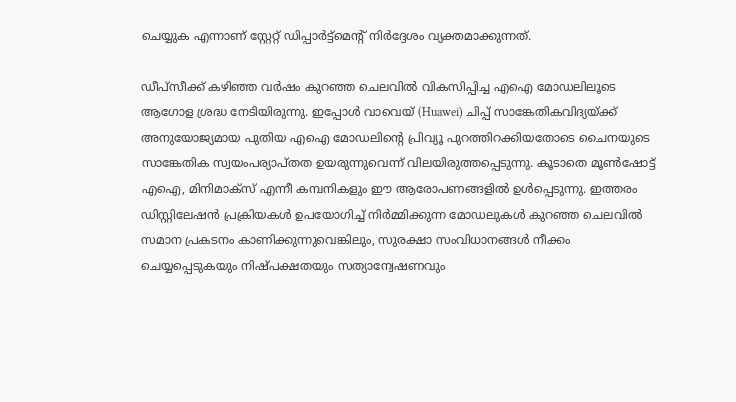ചെയ്യുക എന്നാണ് സ്റ്റേറ്റ് ഡിപ്പാർട്ട്‌മെന്‍റ് നിർദ്ദേശം വ്യക്തമാക്കുന്നത്.

ഡീപ്‌സീക്ക് കഴിഞ്ഞ വർഷം കുറഞ്ഞ ചെലവിൽ വികസിപ്പിച്ച എഐ മോഡലിലൂടെ ആഗോള ശ്രദ്ധ നേടിയിരുന്നു. ഇപ്പോൾ വാവെയ് (Huawei) ചിപ്പ് സാങ്കേതികവിദ്യയ്ക്ക് അനുയോജ്യമായ പുതിയ എഐ മോഡലിന്‍റെ പ്രിവ്യൂ പുറത്തിറക്കിയതോടെ ചൈനയുടെ സാങ്കേതിക സ്വയംപര്യാപ്‍തത ഉയരുന്നുവെന്ന് വിലയിരുത്തപ്പെടുന്നു. കൂടാതെ മൂൺഷോട്ട് എഐ, മിനിമാക്‌സ് എന്നീ കമ്പനികളും ഈ ആരോപണങ്ങളിൽ ഉൾപ്പെടുന്നു. ഇത്തരം ഡിസ്റ്റിലേഷൻ പ്രക്രിയകൾ ഉപയോഗിച്ച് നിർമ്മിക്കുന്ന മോഡലുകൾ കുറഞ്ഞ ചെലവിൽ സമാന പ്രകടനം കാണിക്കുന്നുവെങ്കിലും, സുരക്ഷാ സംവിധാനങ്ങൾ നീക്കം ചെയ്യപ്പെടുകയും നിഷ്‍പക്ഷതയും സത്യാന്വേഷണവും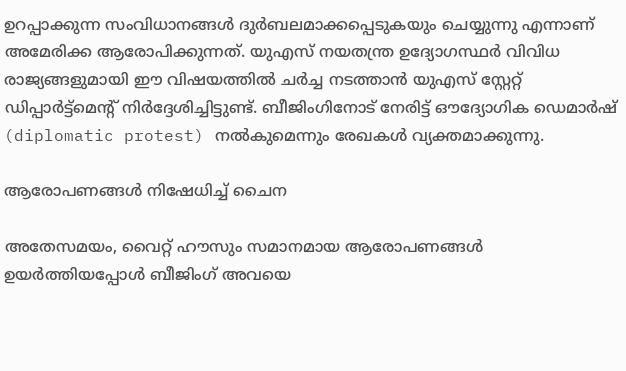ഉറപ്പാക്കുന്ന സംവിധാനങ്ങൾ ദുർബലമാക്കപ്പെടുകയും ചെയ്യുന്നു എന്നാണ് അമേരിക്ക ആരോപിക്കുന്നത്. യുഎസ് നയതന്ത്ര ഉദ്യോഗസ്ഥർ വിവിധ രാജ്യങ്ങളുമായി ഈ വിഷയത്തിൽ ചർച്ച നടത്താൻ യുഎസ് സ്റ്റേറ്റ് ഡിപ്പാർട്ട്മെന്‍റ് നിർദ്ദേശിച്ചിട്ടുണ്ട്. ബീജിംഗിനോട് നേരിട്ട് ഔദ്യോഗിക ഡെമാർഷ് (diplomatic protest) നൽകുമെന്നും രേഖകൾ വ്യക്തമാക്കുന്നു.

ആരോപണങ്ങള്‍ നിഷേധിച്ച് ചൈന

അതേസമയം, വൈറ്റ് ഹൗസും സമാനമായ ആരോപണങ്ങൾ ഉയർത്തിയപ്പോൾ ബീജിംഗ് അവയെ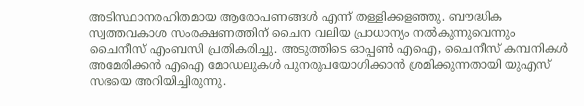അടിസ്ഥാനരഹിതമായ ആരോപണങ്ങൾ എന്ന് തള്ളിക്കളഞ്ഞു. ബൗദ്ധിക സ്വത്തവകാശ സംരക്ഷണത്തിന് ചൈന വലിയ പ്രാധാന്യം നൽകുന്നുവെന്നും ചൈനീസ് എംബസി പ്രതികരിച്ചു. അടുത്തിടെ ഓപ്പൺ എഐ, ചൈനീസ് കമ്പനികൾ അമേരിക്കൻ എഐ മോഡലുകൾ പുനരുപയോഗിക്കാൻ ശ്രമിക്കുന്നതായി യുഎസ് സഭയെ അറിയിച്ചിരുന്നു.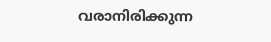വരാനിരിക്കുന്ന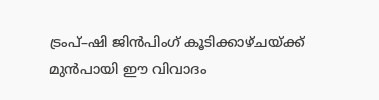ട്രംപ്–ഷി ജിൻപിംഗ് കൂടിക്കാഴ്ചയ്ക്ക് മുൻപായി ഈ വിവാദം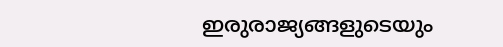ഇരുരാജ്യങ്ങളുടെയും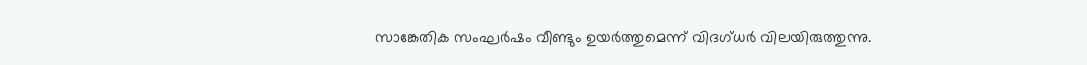സാങ്കേതിക സംഘർഷം വീണ്ടും ഉയർത്തുമെന്ന് വിദഗ്‌ധർ വിലയിരുത്തുന്നു.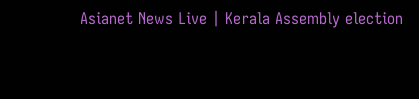Asianet News Live | Kerala Assembly election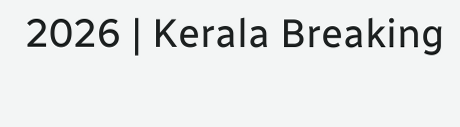2026 | Kerala Breaking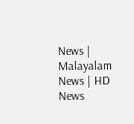News | Malayalam News | HD News